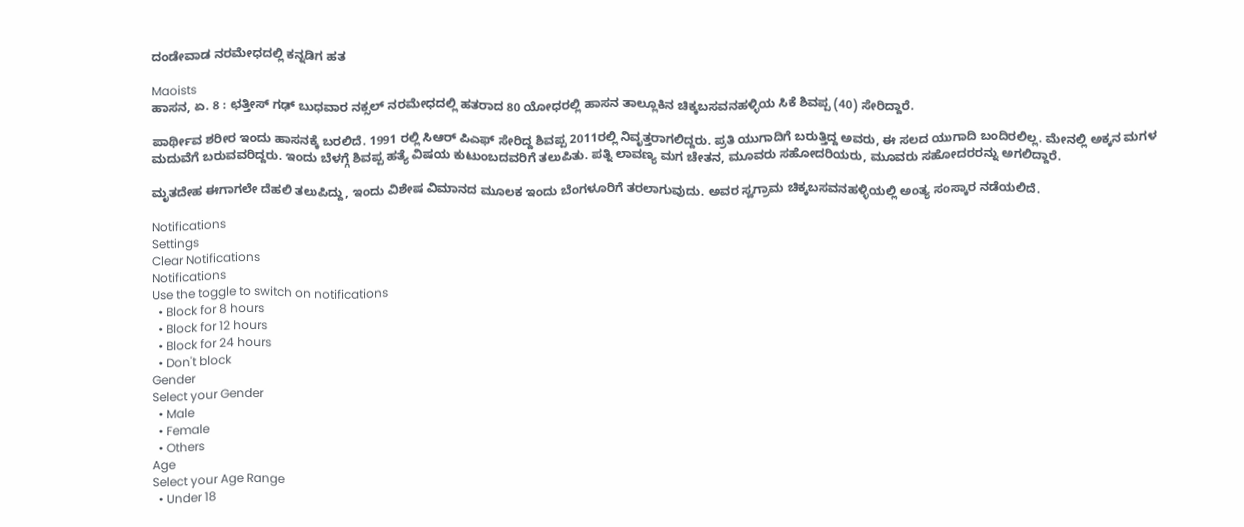ದಂಡೇವಾಡ ನರಮೇಧದಲ್ಲಿ ಕನ್ನಡಿಗ ಹತ

Maoists
ಹಾಸನ, ಏ. 8 : ಛತ್ತೀಸ್ ಗಢ್ ಬುಧವಾರ ನಕ್ಸಲ್ ನರಮೇಧದಲ್ಲಿ ಹತರಾದ 80 ಯೋಧರಲ್ಲಿ ಹಾಸನ ತಾಲ್ಲೂಕಿನ ಚಿಕ್ಕಬಸವನಹಳ್ಳಿಯ ಸಿಕೆ ಶಿವಪ್ಪ (40) ಸೇರಿದ್ದಾರೆ.

ಪಾರ್ಥೀವ ಶರೀರ ಇಂದು ಹಾಸನಕ್ಕೆ ಬರಲಿದೆ. 1991 ರಲ್ಲಿ ಸಿಆರ್ ಪಿಎಫ್ ಸೇರಿದ್ದ ಶಿವಪ್ಪ 2011ರಲ್ಲಿ ನಿವೃತ್ತರಾಗಲಿದ್ದರು. ಪ್ರತಿ ಯುಗಾದಿಗೆ ಬರುತ್ತಿದ್ದ ಅವರು, ಈ ಸಲದ ಯುಗಾದಿ ಬಂದಿರಲಿಲ್ಲ. ಮೇನಲ್ಲಿ ಅಕ್ಕನ ಮಗಳ ಮದುವೆಗೆ ಬರುವವರಿದ್ದರು. ಇಂದು ಬೆಳಗ್ಗೆ ಶಿವಪ್ಪ ಹತ್ಯೆ ವಿಷಯ ಕುಟುಂಬದವರಿಗೆ ತಲುಪಿತು. ಪತ್ನಿ ಲಾವಣ್ಯ ಮಗ ಚೇತನ, ಮೂವರು ಸಹೋದರಿಯರು, ಮೂವರು ಸಹೋದರರನ್ನು ಅಗಲಿದ್ದಾರೆ.

ಮೃತದೇಹ ಈಗಾಗಲೇ ದೆಹಲಿ ತಲುಪಿದ್ದು, ಇಂದು ವಿಶೇಷ ವಿಮಾನದ ಮೂಲಕ ಇಂದು ಬೆಂಗಳೂರಿಗೆ ತರಲಾಗುವುದು. ಅವರ ಸ್ವಗ್ರಾಮ ಚಿಕ್ಕಬಸವನಹಳ್ಳಿಯಲ್ಲಿ ಅಂತ್ಯ ಸಂಸ್ಕಾರ ನಡೆಯಲಿದೆ.

Notifications
Settings
Clear Notifications
Notifications
Use the toggle to switch on notifications
  • Block for 8 hours
  • Block for 12 hours
  • Block for 24 hours
  • Don't block
Gender
Select your Gender
  • Male
  • Female
  • Others
Age
Select your Age Range
  • Under 18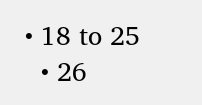• 18 to 25
  • 26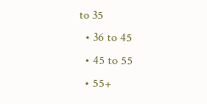to 35
  • 36 to 45
  • 45 to 55
  • 55+